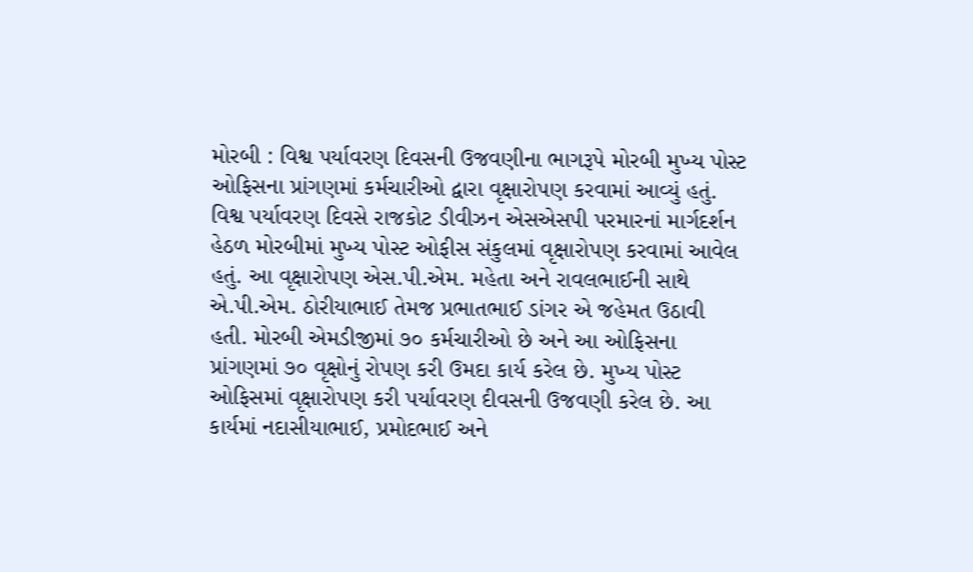મોરબી : વિશ્વ પર્યાવરણ દિવસની ઉજવણીના ભાગરૂપે મોરબી મુખ્ય પોસ્ટ ઓફિસના પ્રાંગણમાં કર્મચારીઓ દ્વારા વૃક્ષારોપણ કરવામાં આવ્યું હતું. વિશ્વ પર્યાવરણ દિવસે રાજકોટ ડીવીઝન એસએસપી પરમારનાં માર્ગદર્શન હેઠળ મોરબીમાં મુખ્ય પોસ્ટ ઓફીસ સંકુલમાં વૃક્ષારોપણ કરવામાં આવેલ હતું. આ વૃક્ષારોપણ એસ.પી.એમ. મહેતા અને રાવલભાઈની સાથે એ.પી.એમ. ઠોરીયાભાઈ તેમજ પ્રભાતભાઈ ડાંગર એ જહેમત ઉઠાવી હતી. મોરબી એમડીજીમાં ૭૦ કર્મચારીઓ છે અને આ ઓફિસના પ્રાંગણમાં ૭૦ વૃક્ષોનું રોપણ કરી ઉમદા કાર્ય કરેલ છે. મુખ્ય પોસ્ટ ઓફિસમાં વૃક્ષારોપણ કરી પર્યાવરણ દીવસની ઉજવણી કરેલ છે. આ કાર્યમાં નદાસીયાભાઈ, પ્રમોદભાઈ અને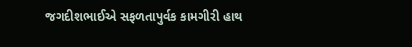જગદીશભાઈએ સફળતાપુર્વક કામગીરી હાથ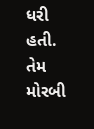ધરી હતી. તેમ મોરબી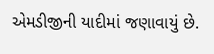એમડીજીની યાદીમાં જણાવાયું છે.